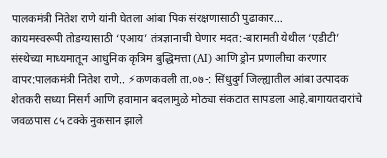पालकमंत्री नितेश राणे यांनी घेतला आंबा पिक संरक्षणासाठी पुढाकार…
कायमस्वरूपी तोडग्यासाठी ‘एआय’ तंत्रज्ञानाची घेणार मदत:-बारामती येथील ‘एडीटी’ संस्थेच्या माध्यमातून आधुनिक कृत्रिम बुद्धिमत्ता (AI) आणि ड्रोन प्रणालीचा करणार वापर:पालकमंत्री नितेश राणे.. ⚡कणकवली ता.०७-: सिंधुदुर्ग जिल्ह्यातील आंबा उत्पादक शेतकरी सध्या निसर्ग आणि हवामान बदलामुळे मोठ्या संकटात सापडला आहे.बागायतदारांचे जवळपास ८५ टक्के नुकसान झाले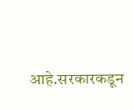आहे.सरकारकडून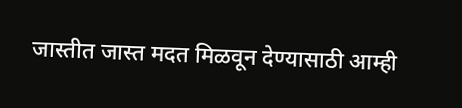जास्तीत जास्त मदत मिळवून देण्यासाठी आम्ही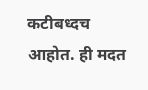कटीबध्दच आहोत. ही मदत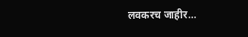लवकरच जाहीर…